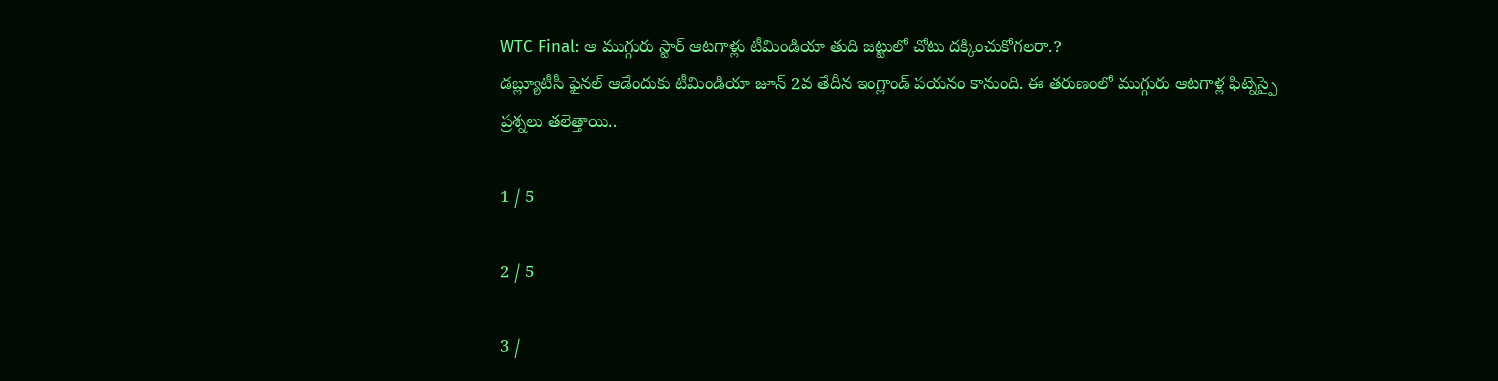WTC Final: ఆ ముగ్గురు స్టార్ ఆటగాళ్లు టీమిండియా తుది జట్టులో చోటు దక్కించుకోగలరా.?
డబ్ల్యూటీసీ ఫైనల్ ఆడేందుకు టీమిండియా జూన్ 2వ తేదీన ఇంగ్లాండ్ పయనం కానుంది. ఈ తరుణంలో ముగ్గురు ఆటగాళ్ల ఫిట్నెస్పై ప్రశ్నలు తలెత్తాయి..

1 / 5

2 / 5

3 /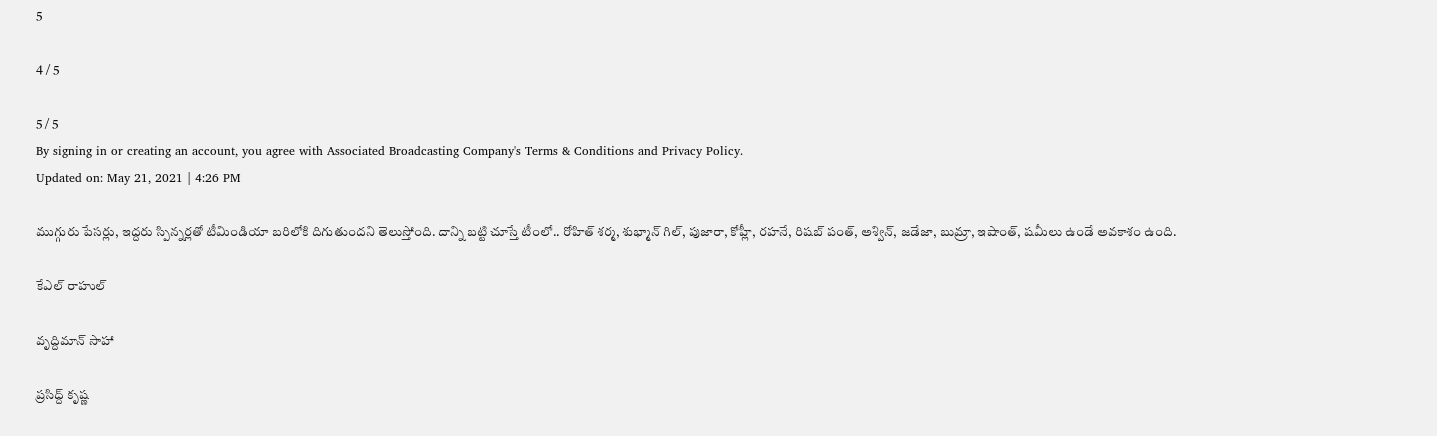5

4 / 5

5 / 5
By signing in or creating an account, you agree with Associated Broadcasting Company's Terms & Conditions and Privacy Policy.
Updated on: May 21, 2021 | 4:26 PM

ముగ్గురు పేసర్లు, ఇద్దరు స్పిన్నర్లతో టీమిండియా బరిలోకి దిగుతుందని తెలుస్తోంది. దాన్ని బట్టి చూస్తే టీంలో.. రోహిత్ శర్మ, శుభ్మాన్ గిల్, పుజారా, కోహ్లీ, రహనే, రిషబ్ పంత్, అశ్విన్, జడేజా, బుమ్రా, ఇషాంత్, షమీలు ఉండే అవకాశం ఉంది.

కేఎల్ రాహుల్

వృద్దిమాన్ సాహా

ప్రసిద్ద్ కృష్ణ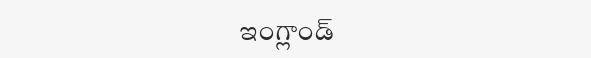ఇంగ్లాండ్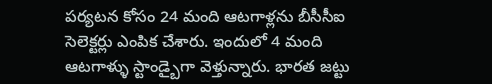పర్యటన కోసం 24 మంది ఆటగాళ్లను బీసీసీఐ సెలెక్టర్లు ఎంపిక చేశారు. ఇందులో 4 మంది ఆటగాళ్ళు స్టాండ్బైగా వెళ్తున్నారు. భారత జట్టు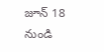జూన్ 18 నుండి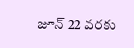జూన్ 22 వరకు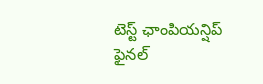టెస్ట్ ఛాంపియన్షిప్ ఫైనల్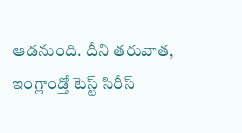ఆడనుంది. దీని తరువాత, ఇంగ్లాండ్తో టెస్ట్ సిరీస్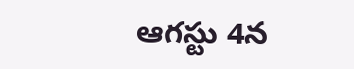ఆగస్టు 4న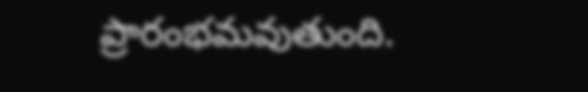ప్రారంభమవుతుంది.